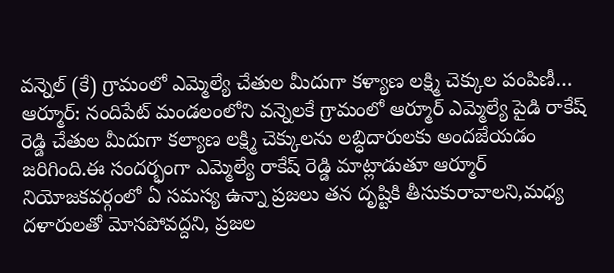వన్నెల్ (కే) గ్రామంలో ఎమ్మెల్యే చేతుల మీదుగా కళ్యాణ లక్ష్మి చెక్కుల పంపిణీ…
ఆర్మూర్: నందిపేట్ మండలంలోని వన్నెలకే గ్రామంలో ఆర్మూర్ ఎమ్మెల్యే పైడి రాకేష్ రెడ్డి చేతుల మీదుగా కల్యాణ లక్ష్మి చెక్కులను లబ్ధిదారులకు అందజేయడం జరిగింది.ఈ సందర్భంగా ఎమ్మెల్యే రాకేష్ రెడ్డి మాట్లాడుతూ ఆర్మూర్ నియోజకవర్గంలో ఏ సమస్య ఉన్నా ప్రజలు తన దృష్టికి తీసుకురావాలని,మధ్య దళారులతో మోసపోవద్దని, ప్రజల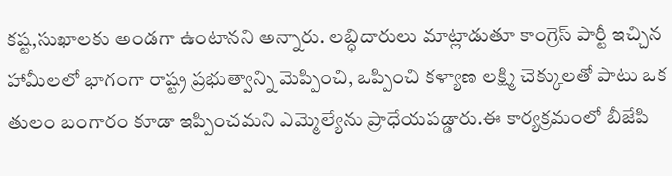కష్ట,సుఖాలకు అండగా ఉంటానని అన్నారు. లబ్ధిదారులు మాట్లాడుతూ కాంగ్రెస్ పార్టీ ఇచ్చిన హామీలలో భాగంగా రాష్ట్ర ప్రభుత్వాన్ని మెప్పించి, ఒప్పించి కళ్యాణ లక్ష్మి చెక్కులతో పాటు ఒక తులం బంగారం కూడా ఇప్పించమని ఎమ్మెల్యేను ప్రాధేయపడ్డారు.ఈ కార్యక్రమంలో బీజేపి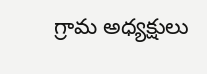గ్రామ అధ్యక్షులు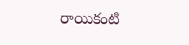రాయికంటి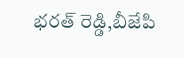భరత్ రెడ్డి,బీజేపి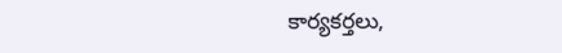కార్యకర్తలు,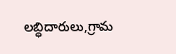లబ్ధిదారులు,గ్రామ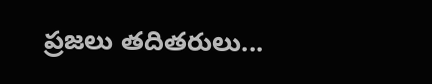ప్రజలు తదితరులు...